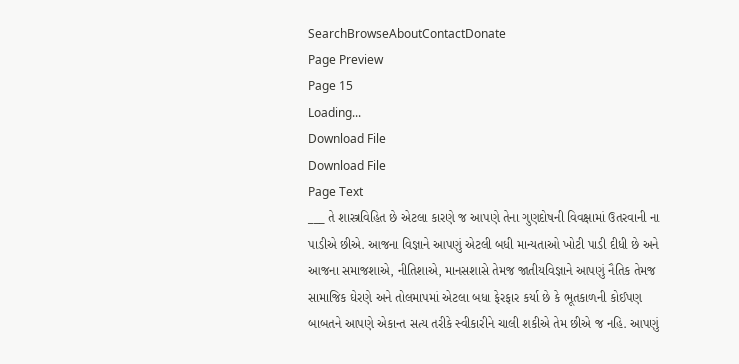SearchBrowseAboutContactDonate
Page Preview
Page 15
Loading...
Download File
Download File
Page Text
___ તે શાસ્ત્રવિહિત છે એટલા કારણે જ આપણે તેના ગુણદોષની વિવક્ષામાં ઉતરવાની ના પાડીએ છીએ. આજના વિજ્ઞાને આપણું એટલી બધી માન્યતાઓ ખોટી પાડી દીધી છે અને આજના સમાજશાએ, નીતિશાએ, માનસશાસે તેમજ જાતીયવિજ્ઞાને આપણું નૈતિક તેમજ સામાજિક ઘેરણે અને તોલમાપમાં એટલા બધા ફેરફાર કર્યા છે કે ભૂતકાળની કોઈપણ બાબતને આપણે એકાન્ત સત્ય તરીકે સ્વીકારીને ચાલી શકીએ તેમ છીએ જ નહિ. આપણું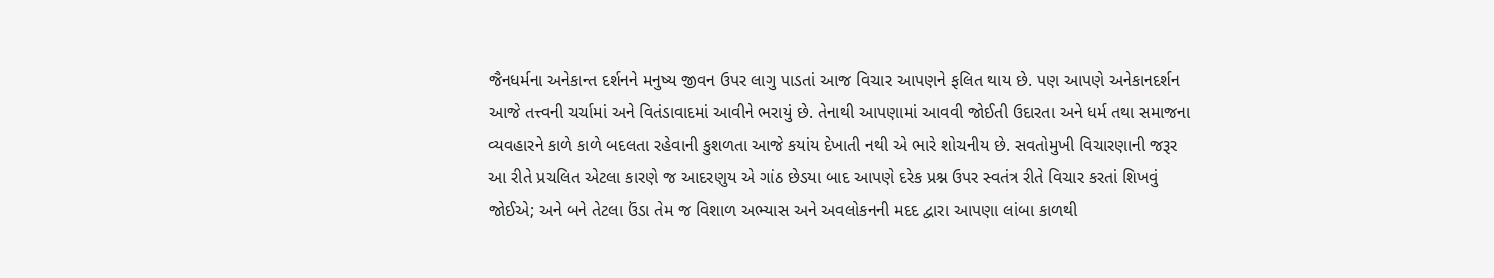જૈનધર્મના અનેકાન્ત દર્શનને મનુષ્ય જીવન ઉપર લાગુ પાડતાં આજ વિચાર આપણને ફલિત થાય છે. પણ આપણે અનેકાનદર્શન આજે તત્ત્વની ચર્ચામાં અને વિતંડાવાદમાં આવીને ભરાયું છે. તેનાથી આપણામાં આવવી જોઈતી ઉદારતા અને ધર્મ તથા સમાજના વ્યવહારને કાળે કાળે બદલતા રહેવાની કુશળતા આજે કયાંય દેખાતી નથી એ ભારે શોચનીય છે. સવતોમુખી વિચારણાની જરૂર આ રીતે પ્રચલિત એટલા કારણે જ આદરણુય એ ગાંઠ છેડયા બાદ આપણે દરેક પ્રશ્ન ઉપર સ્વતંત્ર રીતે વિચાર કરતાં શિખવું જોઈએ; અને બને તેટલા ઉંડા તેમ જ વિશાળ અભ્યાસ અને અવલોકનની મદદ દ્વારા આપણા લાંબા કાળથી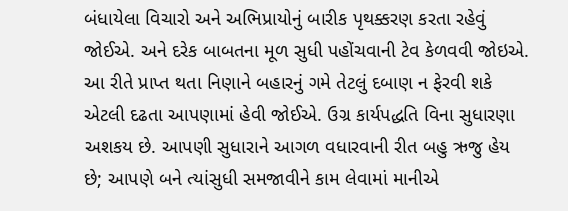બંધાયેલા વિચારો અને અભિપ્રાયોનું બારીક પૃથક્કરણ કરતા રહેવું જોઈએ. અને દરેક બાબતના મૂળ સુધી પહોંચવાની ટેવ કેળવવી જોઇએ. આ રીતે પ્રાપ્ત થતા નિણાને બહારનું ગમે તેટલું દબાણ ન ફેરવી શકે એટલી દઢતા આપણામાં હેવી જોઈએ. ઉગ્ર કાર્યપદ્ધતિ વિના સુધારણા અશકય છે. આપણી સુધારાને આગળ વધારવાની રીત બહુ ઋજુ હેય છે; આપણે બને ત્યાંસુધી સમજાવીને કામ લેવામાં માનીએ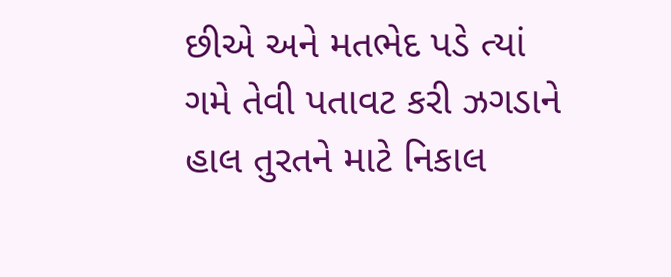છીએ અને મતભેદ પડે ત્યાં ગમે તેવી પતાવટ કરી ઝગડાને હાલ તુરતને માટે નિકાલ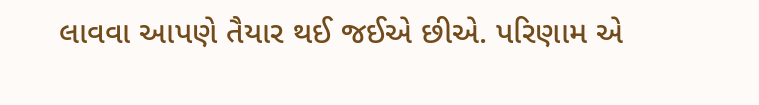લાવવા આપણે તૈયાર થઈ જઈએ છીએ. પરિણામ એ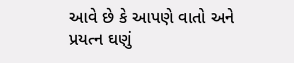આવે છે કે આપણે વાતો અને પ્રયત્ન ઘણું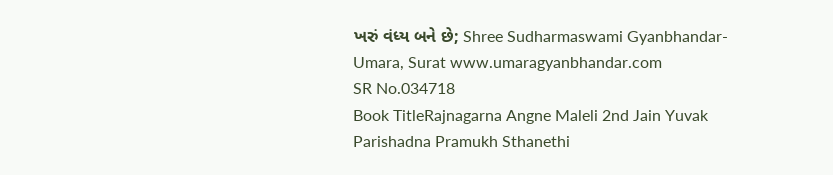ખરું વંધ્ય બને છે; Shree Sudharmaswami Gyanbhandar-Umara, Surat www.umaragyanbhandar.com
SR No.034718
Book TitleRajnagarna Angne Maleli 2nd Jain Yuvak Parishadna Pramukh Sthanethi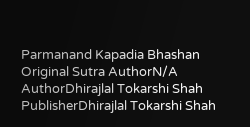Parmanand Kapadia Bhashan
Original Sutra AuthorN/A
AuthorDhirajlal Tokarshi Shah
PublisherDhirajlal Tokarshi Shah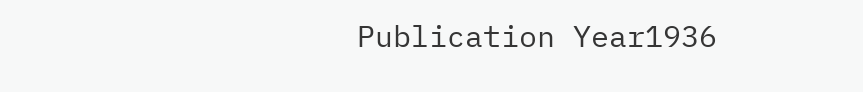Publication Year1936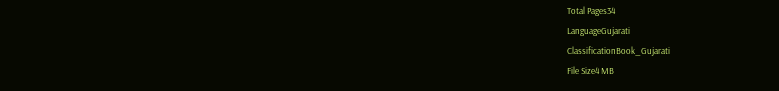Total Pages34
LanguageGujarati
ClassificationBook_Gujarati
File Size4 MB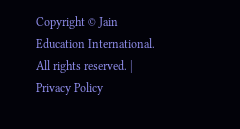Copyright © Jain Education International. All rights reserved. | Privacy Policy